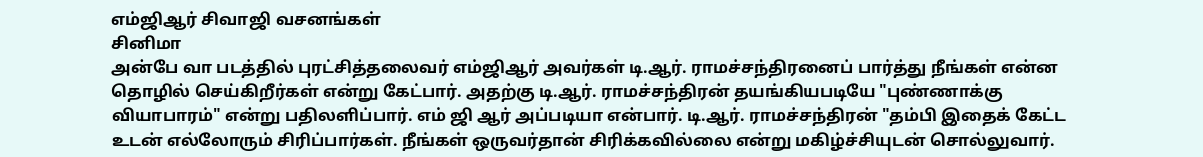எம்ஜிஆர் சிவாஜி வசனங்கள்
சினிமா
அன்பே வா படத்தில் புரட்சித்தலைவர் எம்ஜிஆர் அவர்கள் டி.ஆர். ராமச்சந்திரனைப் பார்த்து நீங்கள் என்ன தொழில் செய்கிறீர்கள் என்று கேட்பார். அதற்கு டி.ஆர். ராமச்சந்திரன் தயங்கியபடியே "புண்ணாக்கு வியாபாரம்" என்று பதிலளிப்பார். எம் ஜி ஆர் அப்படியா என்பார். டி.ஆர். ராமச்சந்திரன் "தம்பி இதைக் கேட்ட உடன் எல்லோரும் சிரிப்பார்கள். நீங்கள் ஒருவர்தான் சிரிக்கவில்லை என்று மகிழ்ச்சியுடன் சொல்லுவார்.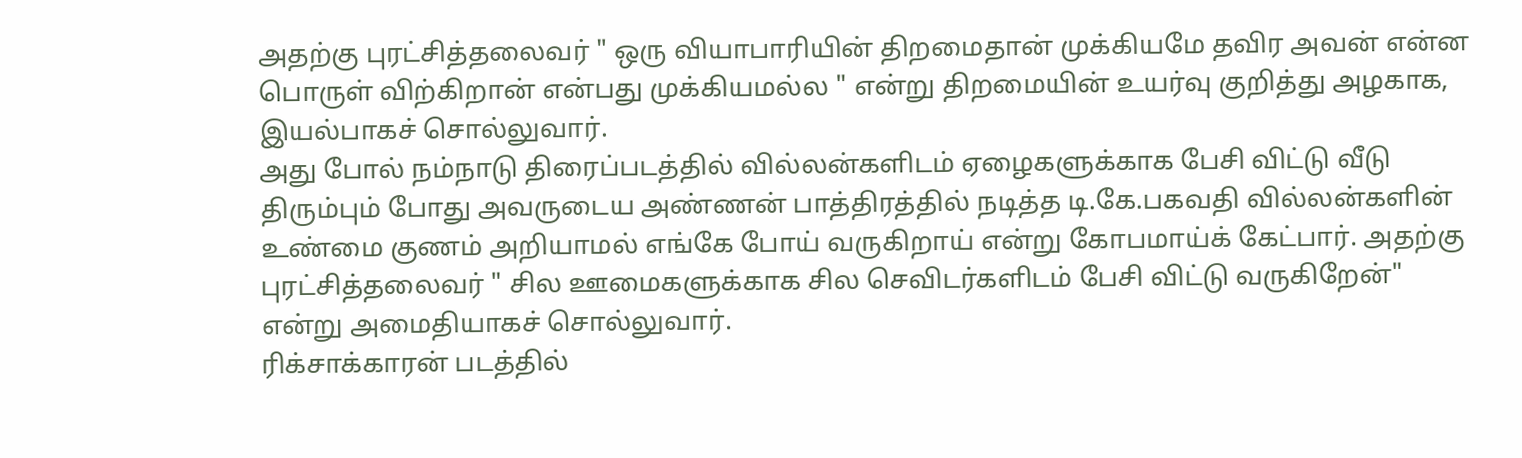அதற்கு புரட்சித்தலைவர் " ஒரு வியாபாரியின் திறமைதான் முக்கியமே தவிர அவன் என்ன பொருள் விற்கிறான் என்பது முக்கியமல்ல " என்று திறமையின் உயர்வு குறித்து அழகாக, இயல்பாகச் சொல்லுவார்.
அது போல் நம்நாடு திரைப்படத்தில் வில்லன்களிடம் ஏழைகளுக்காக பேசி விட்டு வீடு திரும்பும் போது அவருடைய அண்ணன் பாத்திரத்தில் நடித்த டி.கே.பகவதி வில்லன்களின் உண்மை குணம் அறியாமல் எங்கே போய் வருகிறாய் என்று கோபமாய்க் கேட்பார். அதற்கு புரட்சித்தலைவர் " சில ஊமைகளுக்காக சில செவிடர்களிடம் பேசி விட்டு வருகிறேன்" என்று அமைதியாகச் சொல்லுவார்.
ரிக்சாக்காரன் படத்தில்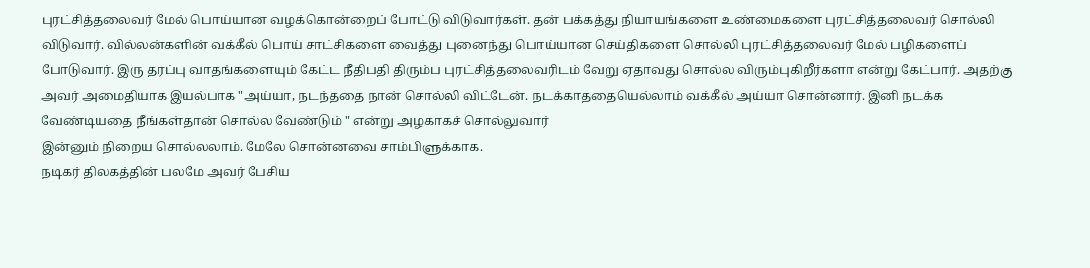புரட்சித்தலைவர் மேல் பொய்யான வழக்கொன்றைப் போட்டு விடுவார்கள். தன் பக்கத்து நியாயங்களை உண்மைகளை புரட்சித்தலைவர் சொல்லி விடுவார். வில்லன்களின் வக்கீல் பொய் சாட்சிகளை வைத்து புனைந்து பொய்யான செய்திகளை சொல்லி புரட்சித்தலைவர் மேல் பழிகளைப் போடுவார். இரு தரப்பு வாதங்களையும் கேட்ட நீதிபதி திரும்ப புரட்சித்தலைவரிடம் வேறு ஏதாவது சொல்ல விரும்புகிறீர்களா என்று கேட்பார். அதற்கு அவர் அமைதியாக இயல்பாக "அய்யா, நடந்ததை நான் சொல்லி விட்டேன். நடக்காததையெல்லாம் வக்கீல் அய்யா சொன்னார். இனி நடக்க வேண்டியதை நீங்கள்தான் சொல்ல வேண்டும் " என்று அழகாகச் சொல்லுவார்
இன்னும் நிறைய சொல்லலாம். மேலே சொன்னவை சாம்பிளுக்காக.
நடிகர் திலகத்தின் பலமே அவர் பேசிய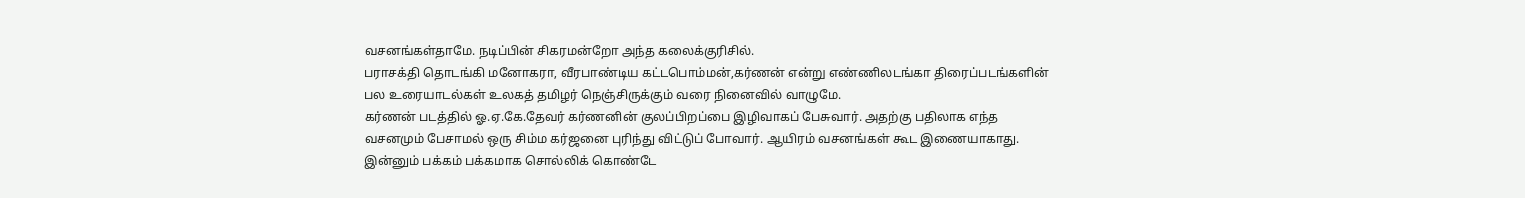வசனங்கள்தாமே. நடிப்பின் சிகரமன்றோ அந்த கலைக்குரிசில்.
பராசக்தி தொடங்கி மனோகரா, வீரபாண்டிய கட்டபொம்மன்,கர்ணன் என்று எண்ணிலடங்கா திரைப்படங்களின் பல உரையாடல்கள் உலகத் தமிழர் நெஞ்சிருக்கும் வரை நினைவில் வாழுமே.
கர்ணன் படத்தில் ஓ.ஏ.கே.தேவர் கர்ணனின் குலப்பிறப்பை இழிவாகப் பேசுவார். அதற்கு பதிலாக எந்த வசனமும் பேசாமல் ஒரு சிம்ம கர்ஜனை புரிந்து விட்டுப் போவார். ஆயிரம் வசனங்கள் கூட இணையாகாது.
இன்னும் பக்கம் பக்கமாக சொல்லிக் கொண்டே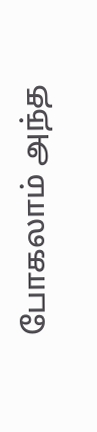போகலாம் அந்த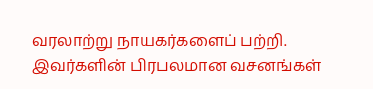வரலாற்று நாயகர்களைப் பற்றி.
இவர்களின் பிரபலமான வசனங்கள்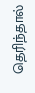தெரிந்தால்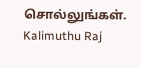சொல்லுங்கள்.
Kalimuthu Raj